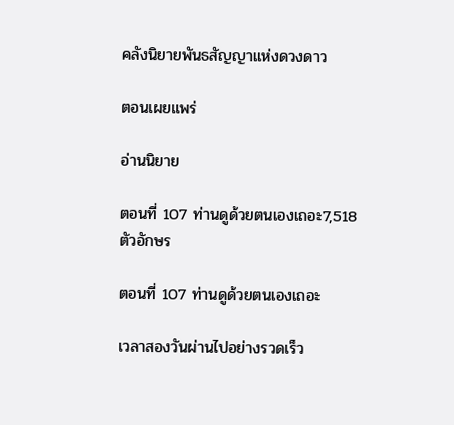คลังนิยายพันธสัญญาแห่งดวงดาว

ตอนเผยแพร่

อ่านนิยาย

ตอนที่ 107 ท่านดูด้วยตนเองเถอะ7,518 ตัวอักษร

ตอนที่ 107 ท่านดูด้วยตนเองเถอะ

เวลาสองวันผ่านไปอย่างรวดเร็ว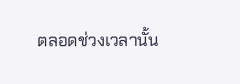ตลอดช่วงเวลานั้น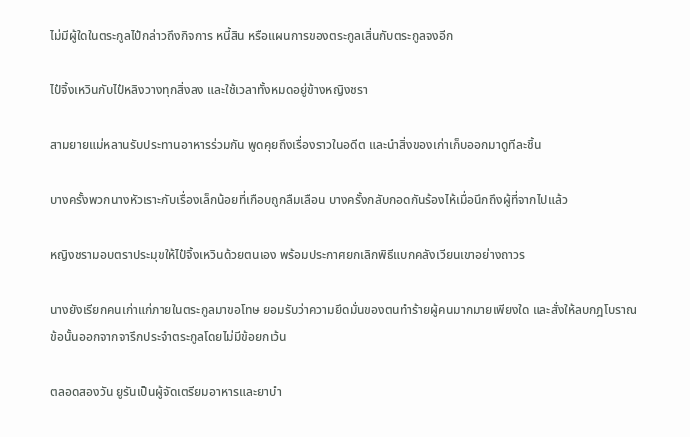ไม่มีผู้ใดในตระกูลไป๋กล่าวถึงกิจการ หนี้สิน หรือแผนการของตระกูลเสิ่นกับตระกูลจงอีก

ไป๋จิ้งเหวินกับไป๋หลิงวางทุกสิ่งลง และใช้เวลาทั้งหมดอยู่ข้างหญิงชรา

สามยายแม่หลานรับประทานอาหารร่วมกัน พูดคุยถึงเรื่องราวในอดีต และนำสิ่งของเก่าเก็บออกมาดูทีละชิ้น

บางครั้งพวกนางหัวเราะกับเรื่องเล็กน้อยที่เกือบถูกลืมเลือน บางครั้งกลับกอดกันร้องไห้เมื่อนึกถึงผู้ที่จากไปแล้ว

หญิงชรามอบตราประมุขให้ไป๋จิ้งเหวินด้วยตนเอง พร้อมประกาศยกเลิกพิธีแบกคลังเวียนเขาอย่างถาวร

นางยังเรียกคนเก่าแก่ภายในตระกูลมาขอโทษ ยอมรับว่าความยึดมั่นของตนทำร้ายผู้คนมากมายเพียงใด และสั่งให้ลบกฎโบราณข้อนั้นออกจากจารึกประจำตระกูลโดยไม่มีข้อยกเว้น

ตลอดสองวัน ยูรันเป็นผู้จัดเตรียมอาหารและยาบำ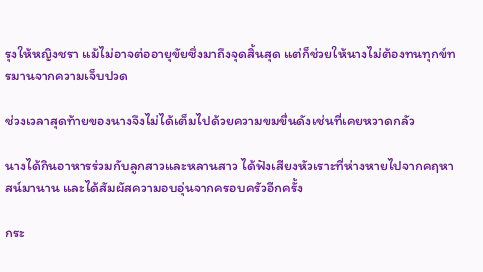รุงให้หญิงชรา แม้ไม่อาจต่ออายุขัยซึ่งมาถึงจุดสิ้นสุด แต่ก็ช่วยให้นางไม่ต้องทนทุกข์ทรมานจากความเจ็บปวด

ช่วงเวลาสุดท้ายของนางจึงไม่ได้เต็มไปด้วยความขมขื่นดังเช่นที่เคยหวาดกลัว

นางได้กินอาหารร่วมกับลูกสาวและหลานสาว ได้ฟังเสียงหัวเราะที่ห่างหายไปจากคฤหาสน์มานาน และได้สัมผัสความอบอุ่นจากครอบครัวอีกครั้ง

กระ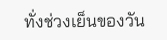ทั่งช่วงเย็นของวัน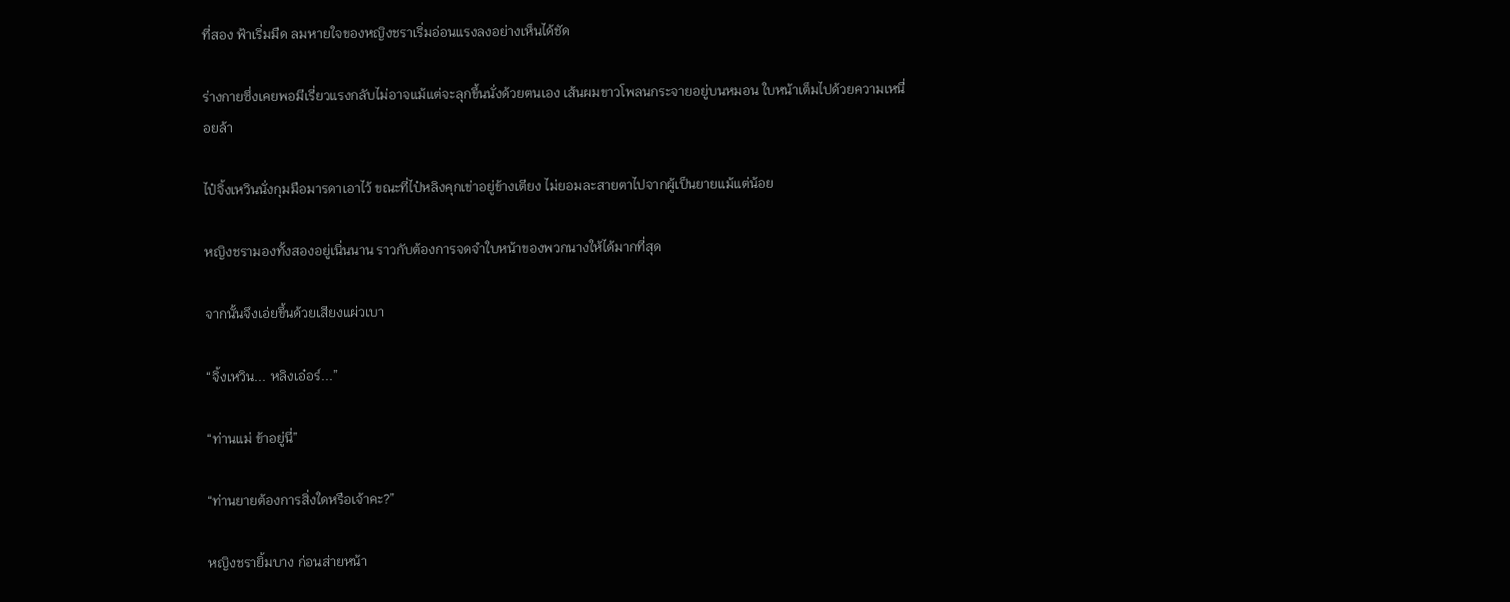ที่สอง ฟ้าเริ่มมืด ลมหายใจของหญิงชราเริ่มอ่อนแรงลงอย่างเห็นได้ชัด

ร่างกายซึ่งเคยพอมีเรี่ยวแรงกลับไม่อาจแม้แต่จะลุกขึ้นนั่งด้วยตนเอง เส้นผมขาวโพลนกระจายอยู่บนหมอน ใบหน้าเต็มไปด้วยความเหนื่อยล้า

ไป๋จิ้งเหวินนั่งกุมมือมารดาเอาไว้ ขณะที่ไป๋หลิงคุกเข่าอยู่ข้างเตียง ไม่ยอมละสายตาไปจากผู้เป็นยายแม้แต่น้อย

หญิงชรามองทั้งสองอยู่เนิ่นนาน ราวกับต้องการจดจำใบหน้าของพวกนางให้ได้มากที่สุด

จากนั้นจึงเอ่ยขึ้นด้วยเสียงแผ่วเบา

“จิ้งเหวิน... หลิงเอ๋อร์...”

“ท่านแม่ ข้าอยู่นี่”

“ท่านยายต้องการสิ่งใดหรือเจ้าคะ?”

หญิงชรายิ้มบาง ก่อนส่ายหน้า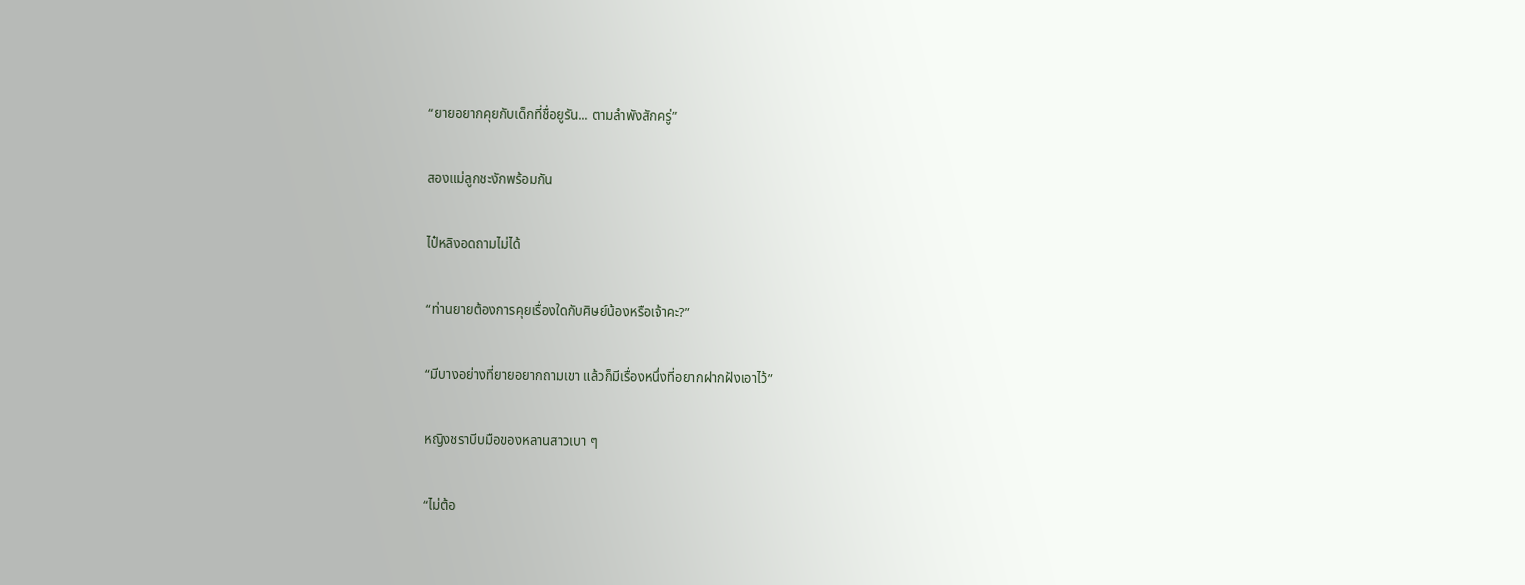“ยายอยากคุยกับเด็กที่ชื่อยูรัน... ตามลำพังสักครู่”

สองแม่ลูกชะงักพร้อมกัน

ไป๋หลิงอดถามไม่ได้

“ท่านยายต้องการคุยเรื่องใดกับศิษย์น้องหรือเจ้าคะ?”

“มีบางอย่างที่ยายอยากถามเขา แล้วก็มีเรื่องหนึ่งที่อยากฝากฝังเอาไว้”

หญิงชราบีบมือของหลานสาวเบา ๆ

“ไม่ต้อ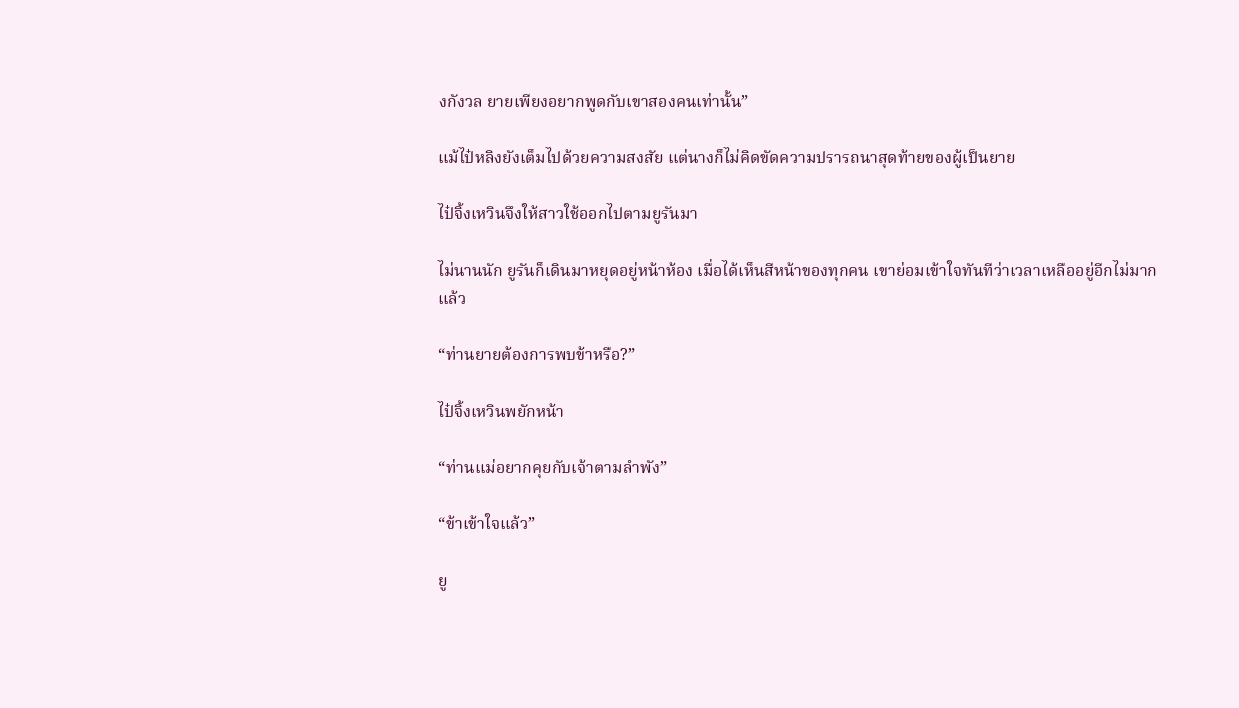งกังวล ยายเพียงอยากพูดกับเขาสองคนเท่านั้น”

แม้ไป๋หลิงยังเต็มไปด้วยความสงสัย แต่นางก็ไม่คิดขัดความปรารถนาสุดท้ายของผู้เป็นยาย

ไป๋จิ้งเหวินจึงให้สาวใช้ออกไปตามยูรันมา

ไม่นานนัก ยูรันก็เดินมาหยุดอยู่หน้าห้อง เมื่อได้เห็นสีหน้าของทุกคน เขาย่อมเข้าใจทันทีว่าเวลาเหลืออยู่อีกไม่มากแล้ว

“ท่านยายต้องการพบข้าหรือ?”

ไป๋จิ้งเหวินพยักหน้า

“ท่านแม่อยากคุยกับเจ้าตามลำพัง”

“ข้าเข้าใจแล้ว”

ยู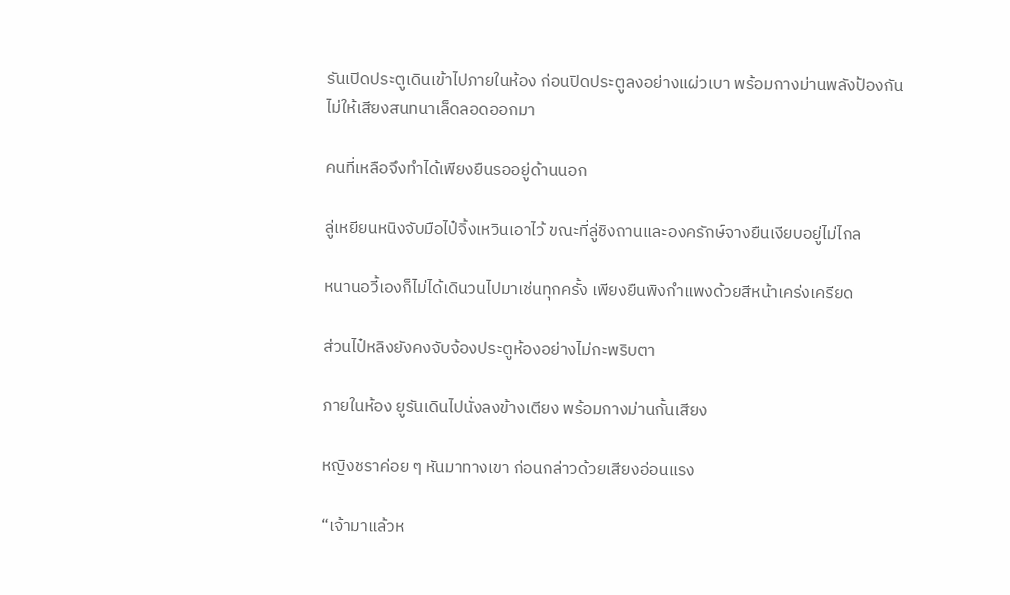รันเปิดประตูเดินเข้าไปภายในห้อง ก่อนปิดประตูลงอย่างแผ่วเบา พร้อมกางม่านพลังป้องกันไม่ให้เสียงสนทนาเล็ดลอดออกมา

คนที่เหลือจึงทำได้เพียงยืนรออยู่ด้านนอก

ลู่เหยียนหนิงจับมือไป๋จิ้งเหวินเอาไว้ ขณะที่ลู่ชิงถานและองครักษ์จางยืนเงียบอยู่ไม่ไกล

หนานอวี้เองก็ไม่ได้เดินวนไปมาเช่นทุกครั้ง เพียงยืนพิงกำแพงด้วยสีหน้าเคร่งเครียด

ส่วนไป๋หลิงยังคงจับจ้องประตูห้องอย่างไม่กะพริบตา

ภายในห้อง ยูรันเดินไปนั่งลงข้างเตียง พร้อมกางม่านกั้นเสียง

หญิงชราค่อย ๆ หันมาทางเขา ก่อนกล่าวด้วยเสียงอ่อนแรง

“เจ้ามาแล้วห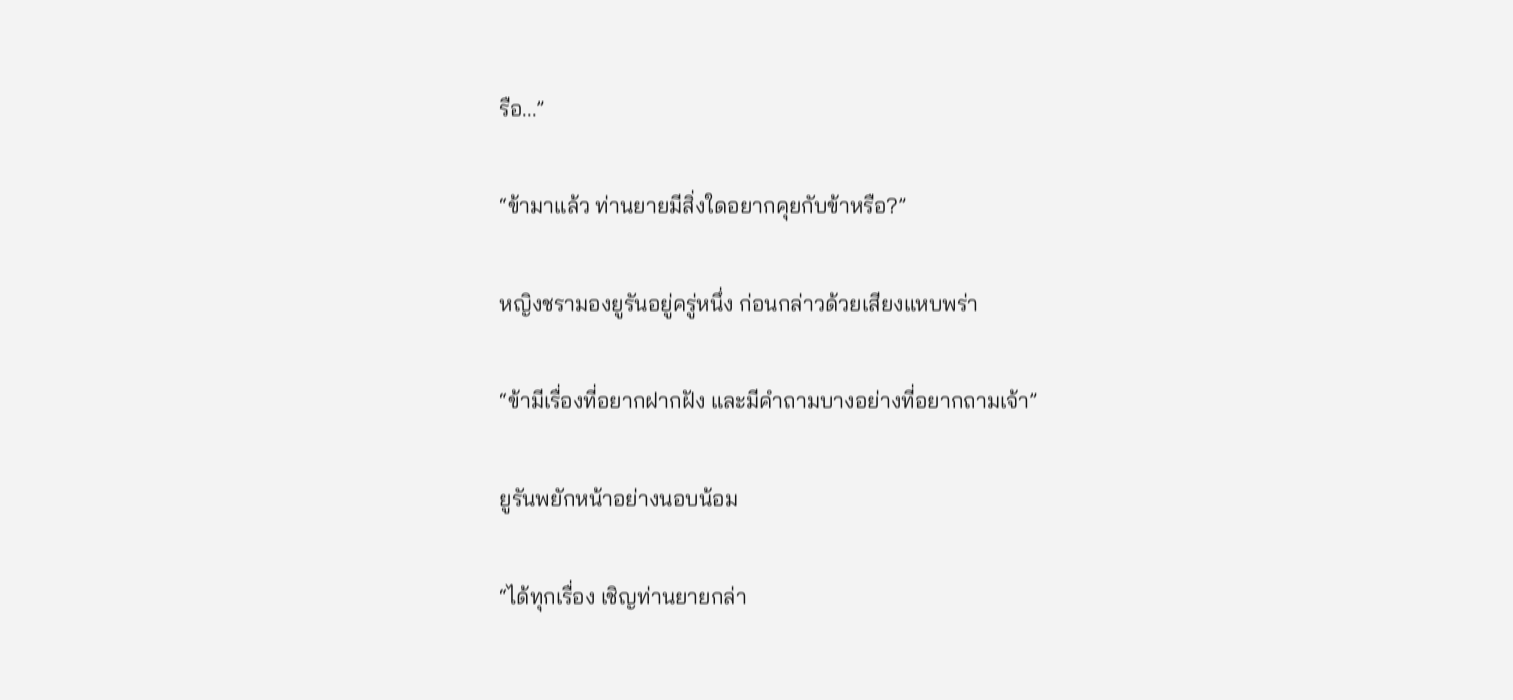รือ...”

“ข้ามาแล้ว ท่านยายมีสิ่งใดอยากคุยกับข้าหรือ?”

หญิงชรามองยูรันอยู่ครู่หนึ่ง ก่อนกล่าวด้วยเสียงแหบพร่า

“ข้ามีเรื่องที่อยากฝากฝัง และมีคำถามบางอย่างที่อยากถามเจ้า”

ยูรันพยักหน้าอย่างนอบน้อม

“ได้ทุกเรื่อง เชิญท่านยายกล่า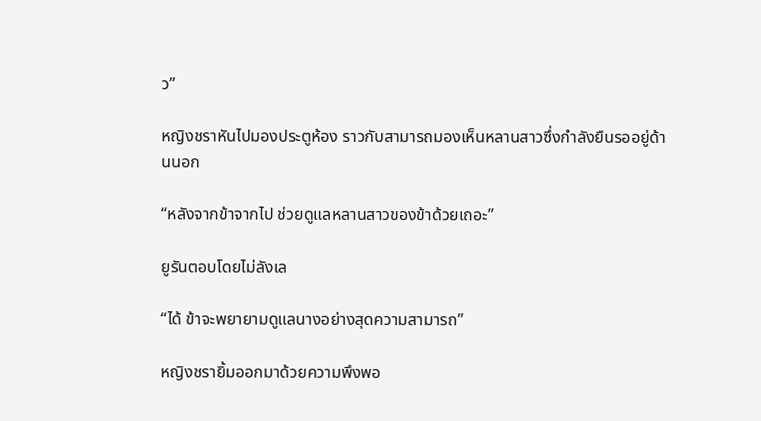ว”

หญิงชราหันไปมองประตูห้อง ราวกับสามารถมองเห็นหลานสาวซึ่งกำลังยืนรออยู่ด้านนอก

“หลังจากข้าจากไป ช่วยดูแลหลานสาวของข้าด้วยเถอะ”

ยูรันตอบโดยไม่ลังเล

“ได้ ข้าจะพยายามดูแลนางอย่างสุดความสามารถ”

หญิงชรายิ้มออกมาด้วยความพึงพอ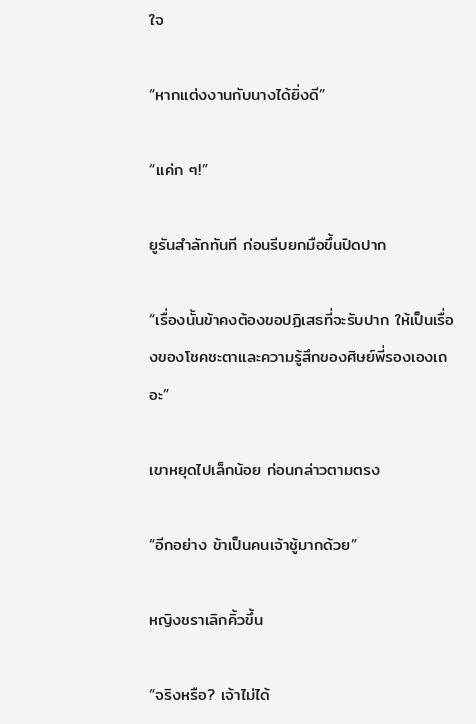ใจ

“หากแต่งงานกับนางได้ยิ่งดี”

“แค่ก ๆ!”

ยูรันสำลักทันที ก่อนรีบยกมือขึ้นปิดปาก

“เรื่องนั้นข้าคงต้องขอปฏิเสธที่จะรับปาก ให้เป็นเรื่องของโชคชะตาและความรู้สึกของศิษย์พี่รองเองเถอะ”

เขาหยุดไปเล็กน้อย ก่อนกล่าวตามตรง

“อีกอย่าง ข้าเป็นคนเจ้าชู้มากด้วย”

หญิงชราเลิกคิ้วขึ้น

“จริงหรือ? เจ้าไม่ได้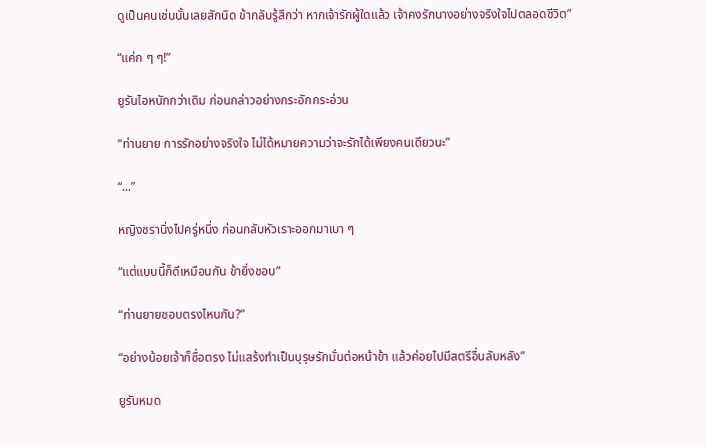ดูเป็นคนเช่นนั้นเลยสักนิด ข้ากลับรู้สึกว่า หากเจ้ารักผู้ใดแล้ว เจ้าคงรักนางอย่างจริงใจไปตลอดชีวิต”

“แค่ก ๆ ๆ!”

ยูรันไอหนักกว่าเดิม ก่อนกล่าวอย่างกระอักกระอ่วน

“ท่านยาย การรักอย่างจริงใจ ไม่ได้หมายความว่าจะรักได้เพียงคนเดียวนะ”

“...”

หญิงชรานิ่งไปครู่หนึ่ง ก่อนกลับหัวเราะออกมาเบา ๆ

“แต่แบบนี้ก็ดีเหมือนกัน ข้ายิ่งชอบ”

“ท่านยายชอบตรงไหนกัน?”

“อย่างน้อยเจ้าก็ซื่อตรง ไม่แสร้งทำเป็นบุรุษรักมั่นต่อหน้าข้า แล้วค่อยไปมีสตรีอื่นลับหลัง”

ยูรันหมด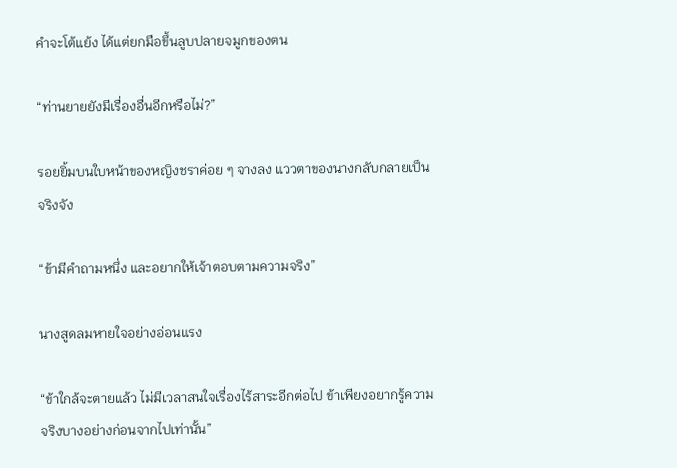คำจะโต้แย้ง ได้แต่ยกมือขึ้นลูบปลายจมูกของตน

“ท่านยายยังมีเรื่องอื่นอีกหรือไม่?”

รอยยิ้มบนใบหน้าของหญิงชราค่อย ๆ จางลง แววตาของนางกลับกลายเป็นจริงจัง

“ข้ามีคำถามหนึ่ง และอยากให้เจ้าตอบตามความจริง”

นางสูดลมหายใจอย่างอ่อนแรง

“ข้าใกล้จะตายแล้ว ไม่มีเวลาสนใจเรื่องไร้สาระอีกต่อไป ข้าเพียงอยากรู้ความจริงบางอย่างก่อนจากไปเท่านั้น”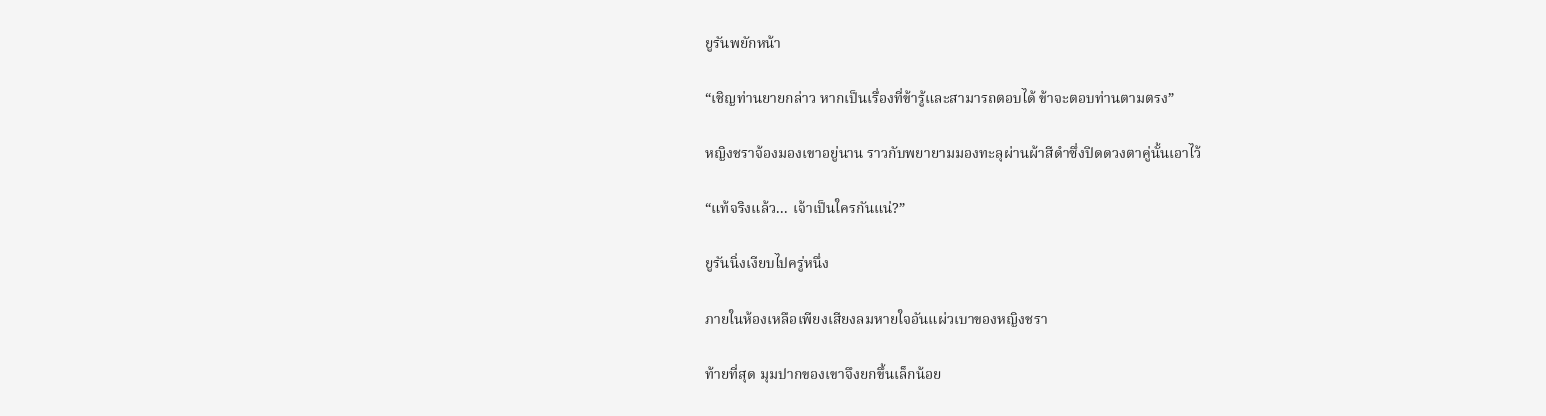ยูรันพยักหน้า

“เชิญท่านยายกล่าว หากเป็นเรื่องที่ข้ารู้และสามารถตอบได้ ข้าจะตอบท่านตามตรง”

หญิงชราจ้องมองเขาอยู่นาน ราวกับพยายามมองทะลุผ่านผ้าสีดำซึ่งปิดดวงตาคู่นั้นเอาไว้

“แท้จริงแล้ว... เจ้าเป็นใครกันแน่?”

ยูรันนิ่งเงียบไปครู่หนึ่ง

ภายในห้องเหลือเพียงเสียงลมหายใจอันแผ่วเบาของหญิงชรา

ท้ายที่สุด มุมปากของเขาจึงยกขึ้นเล็กน้อย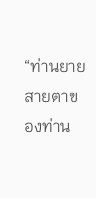“ท่านยาย สายตาของท่าน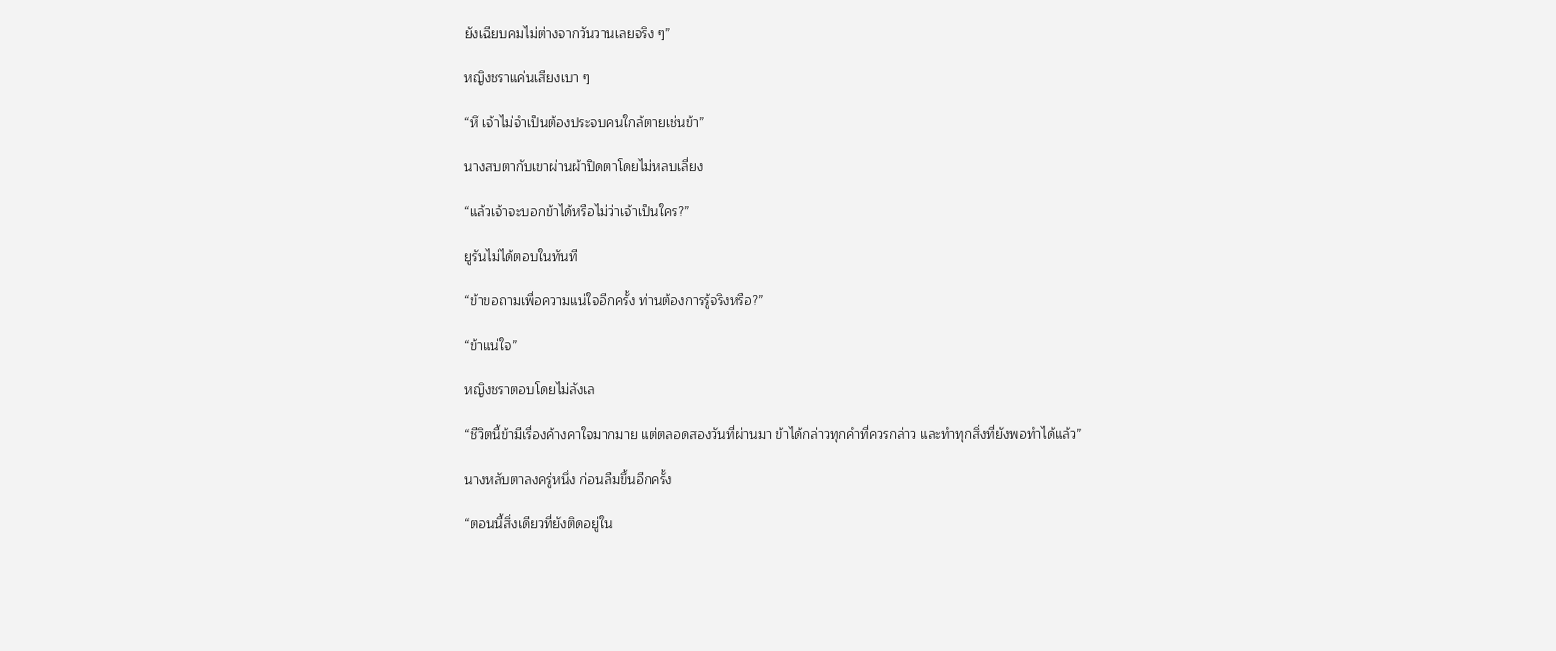ยังเฉียบคมไม่ต่างจากวันวานเลยจริง ๆ”

หญิงชราแค่นเสียงเบา ๆ

“หึ เจ้าไม่จำเป็นต้องประจบคนใกล้ตายเช่นข้า”

นางสบตากับเขาผ่านผ้าปิดตาโดยไม่หลบเลี่ยง

“แล้วเจ้าจะบอกข้าได้หรือไม่ว่าเจ้าเป็นใคร?”

ยูรันไม่ได้ตอบในทันที

“ข้าขอถามเพื่อความแน่ใจอีกครั้ง ท่านต้องการรู้จริงหรือ?”

“ข้าแน่ใจ”

หญิงชราตอบโดยไม่ลังเล

“ชีวิตนี้ข้ามีเรื่องค้างคาใจมากมาย แต่ตลอดสองวันที่ผ่านมา ข้าได้กล่าวทุกคำที่ควรกล่าว และทำทุกสิ่งที่ยังพอทำได้แล้ว”

นางหลับตาลงครู่หนึ่ง ก่อนลืมขึ้นอีกครั้ง

“ตอนนี้สิ่งเดียวที่ยังติดอยู่ใน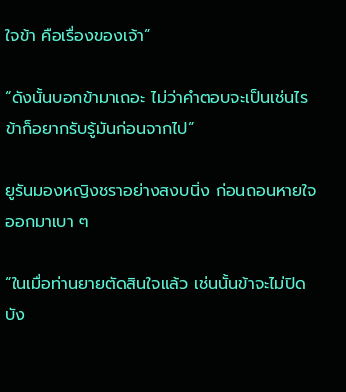ใจข้า คือเรื่องของเจ้า”

“ดังนั้นบอกข้ามาเถอะ ไม่ว่าคำตอบจะเป็นเช่นไร ข้าก็อยากรับรู้มันก่อนจากไป”

ยูรันมองหญิงชราอย่างสงบนิ่ง ก่อนถอนหายใจออกมาเบา ๆ

“ในเมื่อท่านยายตัดสินใจแล้ว เช่นนั้นข้าจะไม่ปิดบัง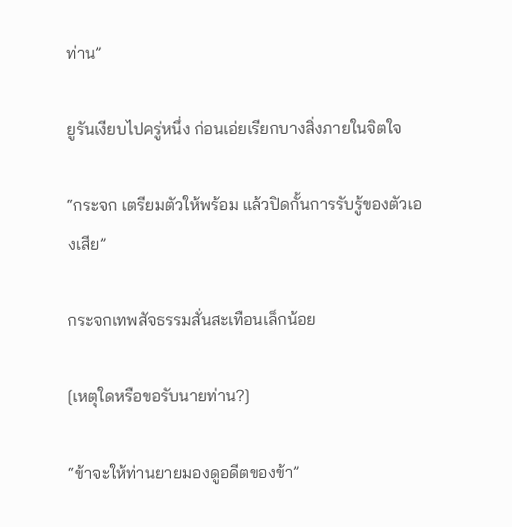ท่าน”

ยูรันเงียบไปครู่หนึ่ง ก่อนเอ่ยเรียกบางสิ่งภายในจิตใจ

“กระจก เตรียมตัวให้พร้อม แล้วปิดกั้นการรับรู้ของตัวเองเสีย”

กระจกเทพสัจธรรมสั่นสะเทือนเล็กน้อย

[เหตุใดหรือขอรับนายท่าน?]

“ข้าจะให้ท่านยายมองดูอดีตของข้า”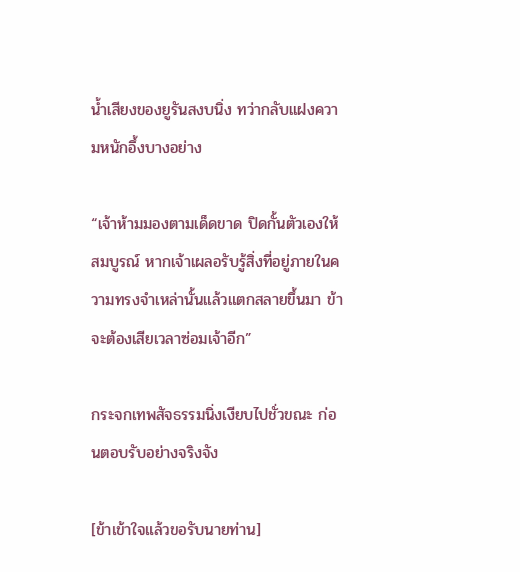น้ำเสียงของยูรันสงบนิ่ง ทว่ากลับแฝงความหนักอึ้งบางอย่าง

“เจ้าห้ามมองตามเด็ดขาด ปิดกั้นตัวเองให้สมบูรณ์ หากเจ้าเผลอรับรู้สิ่งที่อยู่ภายในความทรงจำเหล่านั้นแล้วแตกสลายขึ้นมา ข้าจะต้องเสียเวลาซ่อมเจ้าอีก”

กระจกเทพสัจธรรมนิ่งเงียบไปชั่วขณะ ก่อนตอบรับอย่างจริงจัง

[ข้าเข้าใจแล้วขอรับนายท่าน]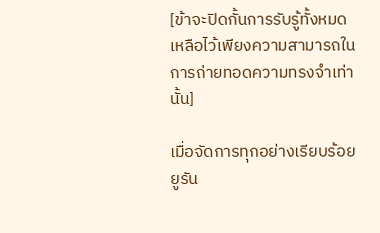[ข้าจะปิดกั้นการรับรู้ทั้งหมด เหลือไว้เพียงความสามารถในการถ่ายทอดความทรงจำเท่านั้น]

เมื่อจัดการทุกอย่างเรียบร้อย ยูรัน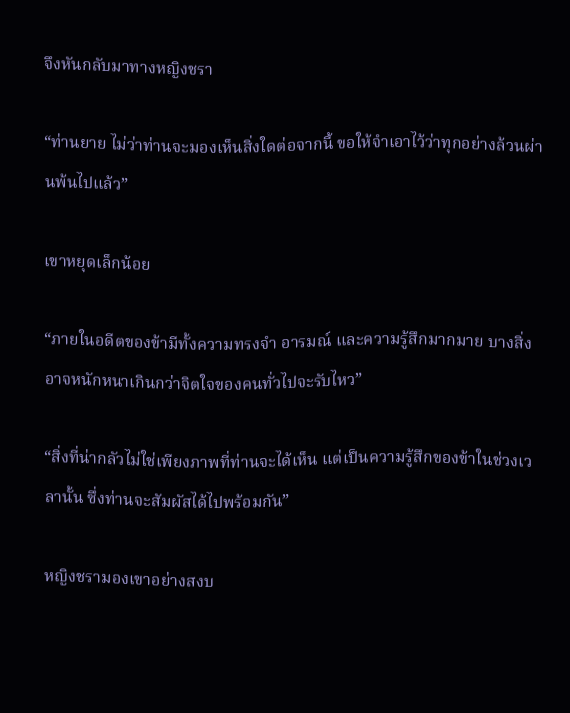จึงหันกลับมาทางหญิงชรา

“ท่านยาย ไม่ว่าท่านจะมองเห็นสิ่งใดต่อจากนี้ ขอให้จำเอาไว้ว่าทุกอย่างล้วนผ่านพ้นไปแล้ว”

เขาหยุดเล็กน้อย

“ภายในอดีตของข้ามีทั้งความทรงจำ อารมณ์ และความรู้สึกมากมาย บางสิ่งอาจหนักหนาเกินกว่าจิตใจของคนทั่วไปจะรับไหว”

“สิ่งที่น่ากลัวไม่ใช่เพียงภาพที่ท่านจะได้เห็น แต่เป็นความรู้สึกของข้าในช่วงเวลานั้น ซึ่งท่านจะสัมผัสได้ไปพร้อมกัน”

หญิงชรามองเขาอย่างสงบ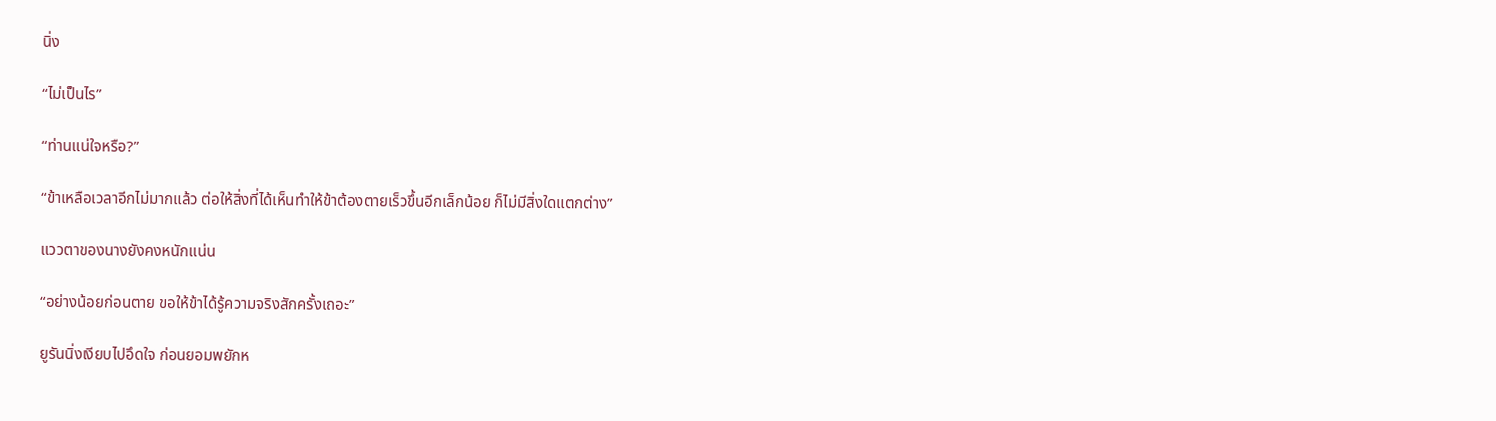นิ่ง

“ไม่เป็นไร”

“ท่านแน่ใจหรือ?”

“ข้าเหลือเวลาอีกไม่มากแล้ว ต่อให้สิ่งที่ได้เห็นทำให้ข้าต้องตายเร็วขึ้นอีกเล็กน้อย ก็ไม่มีสิ่งใดแตกต่าง”

แววตาของนางยังคงหนักแน่น

“อย่างน้อยก่อนตาย ขอให้ข้าได้รู้ความจริงสักครั้งเถอะ”

ยูรันนิ่งเงียบไปอึดใจ ก่อนยอมพยักห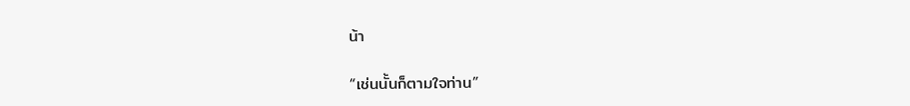น้า

“เช่นนั้นก็ตามใจท่าน”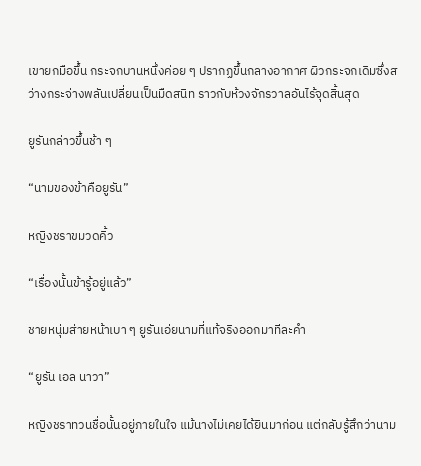เขายกมือขึ้น กระจกบานหนึ่งค่อย ๆ ปรากฏขึ้นกลางอากาศ ผิวกระจกเดิมซึ่งสว่างกระจ่างพลันเปลี่ยนเป็นมืดสนิท ราวกับห้วงจักรวาลอันไร้จุดสิ้นสุด

ยูรันกล่าวขึ้นช้า ๆ

“นามของข้าคือยูรัน”

หญิงชราขมวดคิ้ว

“เรื่องนั้นข้ารู้อยู่แล้ว”

ชายหนุ่มส่ายหน้าเบา ๆ ยูรันเอ่ยนามที่แท้จริงออกมาทีละคำ

“ยูรัน เอล นาวา”

หญิงชราทวนชื่อนั้นอยู่ภายในใจ แม้นางไม่เคยได้ยินมาก่อน แต่กลับรู้สึกว่านาม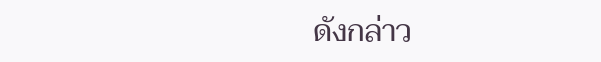ดังกล่าว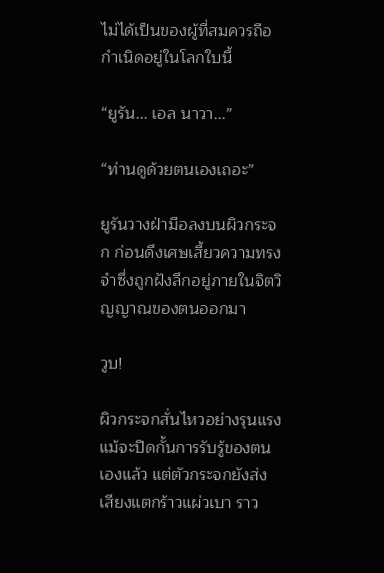ไม่ได้เป็นของผู้ที่สมควรถือกำเนิดอยู่ในโลกใบนี้

“ยูรัน... เอล นาวา...”

“ท่านดูด้วยตนเองเถอะ”

ยูรันวางฝ่ามือลงบนผิวกระจก ก่อนดึงเศษเสี้ยวความทรงจำซึ่งถูกฝังลึกอยู่ภายในจิตวิญญาณของตนออกมา

วูบ!

ผิวกระจกสั่นไหวอย่างรุนแรง แม้จะปิดกั้นการรับรู้ของตนเองแล้ว แต่ตัวกระจกยังส่งเสียงแตกร้าวแผ่วเบา ราว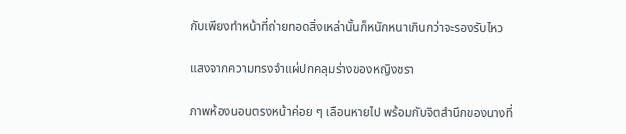กับเพียงทำหน้าที่ถ่ายทอดสิ่งเหล่านั้นก็หนักหนาเกินกว่าจะรองรับไหว

แสงจากความทรงจำแผ่ปกคลุมร่างของหญิงชรา

ภาพห้องนอนตรงหน้าค่อย ๆ เลือนหายไป พร้อมกับจิตสำนึกของนางที่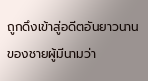ถูกดึงเข้าสู่อดีตอันยาวนานของชายผู้มีนามว่า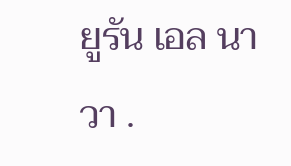ยูรัน เอล นาวา .